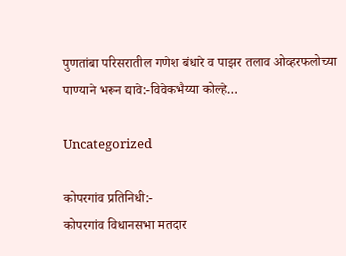पुणतांबा परिसरातील गणेश बंधारे व पाझर तलाव ओव्हरफलोच्या पाण्याने भरून द्यावे:-विवेकभैय्या कोल्हे…

Uncategorized

कोपरगांव प्रतिनिधी:-
कोपरगांव विधानसभा मतदार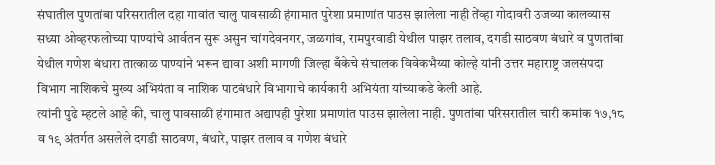संघातील पुणतांबा परिसरातील दहा गावांत चालु पावसाळी हंगामात पुरेशा प्रमाणांत पाउस झालेला नाही तेंव्हा गोदावरी उजव्या कालव्यास सध्या ओव्हरफलोच्या पाण्यांचे आर्वतन सुरू असुन चांगदेवनगर, जळगांव, रामपुरवाडी येथील पाझर तलाव, दगडी साठवण बंधारे व पुणतांबा येथील गणेश बंधारा तात्काळ पाण्यांने भरून द्यावा अशी मागणी जिल्हा बँकेचे संचालक विवेकभैय्या कोल्हे यांनी उत्तर महाराष्ट्र जलसंपदा विभाग नाशिकचे मुख्य अभियंता व नाशिक पाटबंधारे विभागाचे कार्यकारी अभियंता यांच्याकडे केली आहे.
त्यांनी पुढे म्हटले आहे की, चालु पावसाळी हंगामात अद्यापही पुरेशा प्रमाणांत पाउस झालेला नाही. पुणतांबा परिसरातील चारी कमांक १७,१८ व १९ अंतर्गत असलेले दगडी साठवण, बंधारे, पाझर तलाव व गणेश बंधारे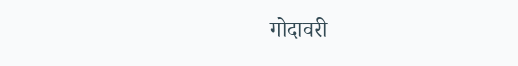गोदावरी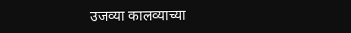उजव्या कालव्याच्या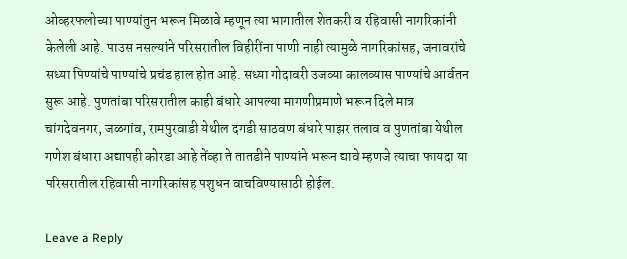ओव्हरफलोच्या पाण्यांतुन भरून मिळावे म्हणून त्या भागातील शेतकरी व रहिवासी नागरिकांनी केलेली आहे. पाउस नसल्यांने परिसरातील विहीरींना पाणी नाही त्यामुळे नागरिकांसह, जनावरांचे सध्या पिण्यांचे पाण्यांचे प्रचंड हाल होत आहे. सध्या गोदावरी उजव्या कालव्यास पाण्यांचे आर्वतन सुरू आहे. पुणतांबा परिसरातील काही बंधारे आपल्या मागणीप्रमाणे भरून दिले मात्र चांगदेवनगर, जळगांव, रामपुरवाडी येथील दगडी साठवण बंधारे पाझर तलाव व पुणतांबा येथील गणेश बंधारा अद्यापही कोरडा आहे तेंव्हा ते तातडीने पाण्यांने भरून द्यावे म्हणजे त्याचा फायदा या परिसरातील रहिवासी नागरिकांसह पशुधन वाचविण्यासाठी होईल.

Leave a Reply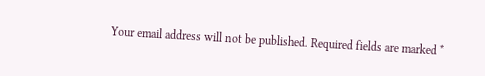Your email address will not be published. Required fields are marked *